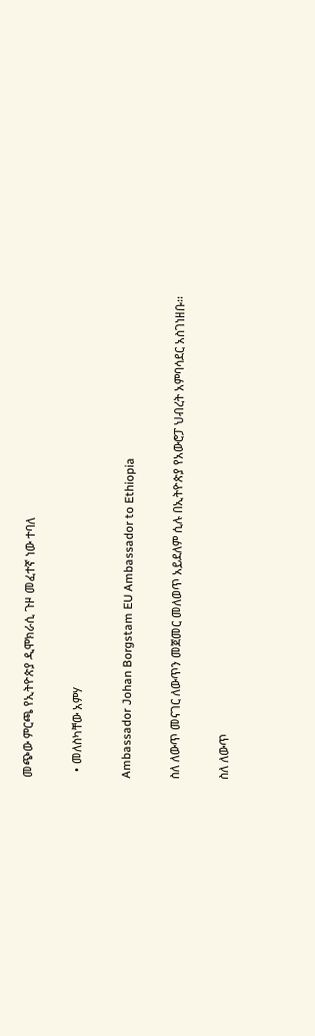መጭው ምርጫ የኢትዮጵያ ዲሞክራሲ ጉዞ መፈተኛ ነው ተባለ

  • መለስካቸው አምሃ

Ambassador Johan Borgstam EU Ambassador to Ethiopia

ስለ ለውጥ መናገር ለውጥን መጀመር መለወጥ አይደለም ሲሉ በኢትዮጵያ የአውሮፓ ህብረት አምባሳደር አስገነዘቡ፡፡

ስለ ለውጥ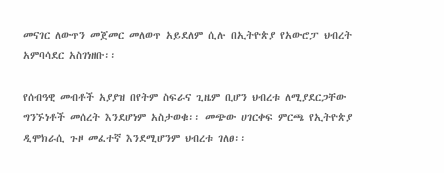መናገር ለውጥን መጀመር መለወጥ አይደለም ሲሉ በኢትዮጵያ የአውሮፓ ህብረት አምባሳደር አስገነዘቡ፡፡

የሰብዓዊ መብቶች አያያዝ በየትም ስፍራና ጊዜም ቢሆን ህብረቱ ለሚያደርጋቸው ግንኙነቶች መሰረት እንደሆነም አስታወቁ፡፡ መጭው ሀገርቀፍ ምርጫ የኢትዮጵያ ዲሞክራሲ ጉዞ መፈተኛ እንደሚሆንም ህብረቱ ገለፀ፡፡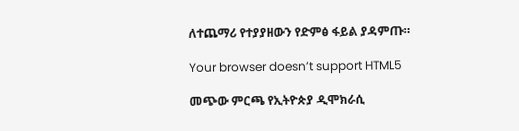ለተጨማሪ የተያያዘውን የድምፅ ፋይል ያዳምጡ።

Your browser doesn’t support HTML5

መጭው ምርጫ የኢትዮጵያ ዲሞክራሲ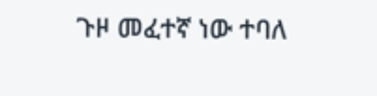ጉዞ መፈተኛ ነው ተባለ